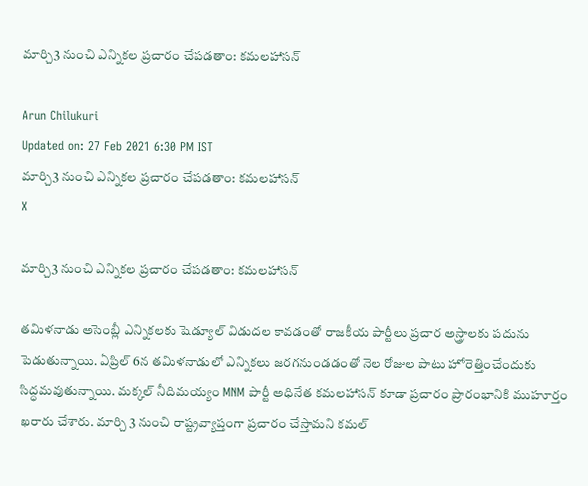మార్చి3 నుంచి ఎన్నికల ప్రచారం చేపడతాం: కమలహాసన్

Arun Chilukuri
Updated on: 27 Feb 2021 6:30 PM IST
మార్చి3 నుంచి ఎన్నికల ప్రచారం చేపడతాం: కమలహాసన్
X

మార్చి3 నుంచి ఎన్నికల ప్రచారం చేపడతాం: కమలహాసన్

తమిళనాడు అసెంబ్లీ ఎన్నికలకు షెడ్యూల్ విడుదల కావడంతో రాజకీయ పార్టీలు ప్రచార అస్త్రాలకు పదును పెడుతున్నాయి. ఏప్రిల్ 6న తమిళనాడులో ఎన్నికలు జరగనుండడంతో నెల రోజుల పాటు హోరెత్తించేందుకు సిద్ధమవుతున్నాయి. మక్కల్ నీదిమయ్యం MNM పార్టీ అధినేత కమలహాసన్ కూడా ప్రచారం ప్రారంభానికి ముహూర్తం ఖరారు చేశారు. మార్చి 3 నుంచి రాష్ట్రవ్యాప్తంగా ప్రచారం చేస్తామని కమల్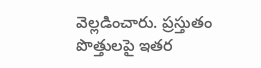వెల్లడించారు. ప్రస్తుతం పొత్తులపై ఇతర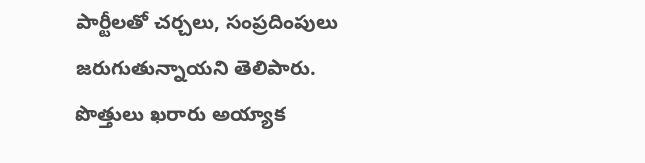పార్టీలతో చర్చలు, సంప్రదింపులు జరుగుతున్నాయని తెలిపారు. పొత్తులు ఖరారు అయ్యాక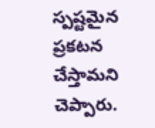స్పష్టమైన ప్రకటన చేస్తామని చెప్పారు.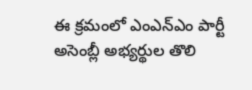ఈ క్రమంలో ఎంఎన్ఎం పార్టీ అసెంబ్లీ అభ్యర్థుల తొలి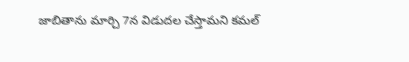జాబితాను మార్చి 7న విడుదల చేస్తామని కమల్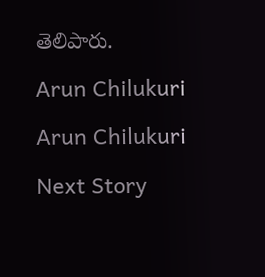తెలిపారు.

Arun Chilukuri

Arun Chilukuri

Next Story